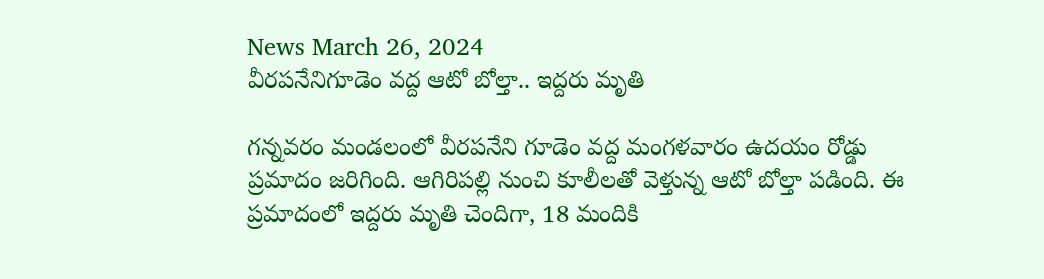News March 26, 2024
వీరపనేనిగూడెం వద్ద ఆటో బోల్తా.. ఇద్దరు మృతి

గన్నవరం మండలంలో వీరపనేని గూడెం వద్ద మంగళవారం ఉదయం రోడ్డు ప్రమాదం జరిగింది. ఆగిరిపల్లి నుంచి కూలీలతో వెళ్తున్న ఆటో బోల్తా పడింది. ఈ ప్రమాదంలో ఇద్దరు మృతి చెందిగా, 18 మందికి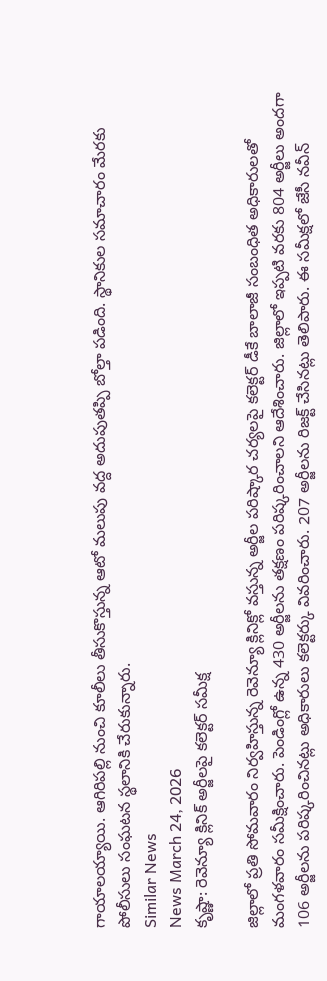గాయాలయ్యాయి. ఆగిరిపల్లి నుంచి కూలీలు తీసుకొస్తున్న ఆటో మలుపు వద్ద అదుపుతప్పి బోల్తా పడింది. స్థానికుల సమాచారం మేరకు పోలీసులు సంఘటన స్థలానికి చేరుకున్నారు.
Similar News
News March 24, 2026
కృష్ణా: రెవెన్యూ క్లినిక్ అర్జీలపై కలెక్టర్ సమీక్ష

జిల్లాలో ప్రతి సోమవారం నిర్వహిస్తున్న రెవెన్యూ క్లినిక్లో వస్తున్న అర్జీల పరిష్కార చర్యలపై కలెక్టర్ డీకే బాలాజీ సంబంధిత అధికారులతో మంగళవారం సమీక్షించారు. పెండింగ్లో ఉన్న 430 అర్జీలను తక్షణం పరిష్కరించాలని ఆదేశించారు. జిల్లాలో ఇప్పటి వరకు 804 అర్జీలు అందగా 106 అర్జీలను పరిష్కరించినట్లు అధికారులు కలెక్టర్కు వివరించారు. 207 అర్జీలను రిజక్ట్ చేసినట్లు తెలిపారు. ఈ సమీక్షలో జేసీ నవీన్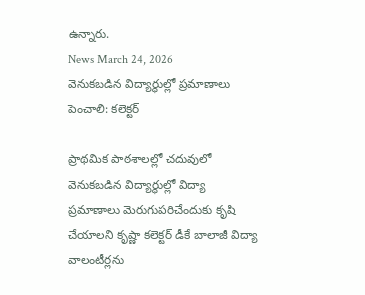ఉన్నారు.
News March 24, 2026
వెనుకబడిన విద్యార్థుల్లో ప్రమాణాలు పెంచాలి: కలెక్టర్

ప్రాథమిక పాఠశాలల్లో చదువులో వెనుకబడిన విద్యార్థుల్లో విద్యా ప్రమాణాలు మెరుగుపరిచేందుకు కృషి చేయాలని కృష్ణా కలెక్టర్ డీకే బాలాజీ విద్యా వాలంటీర్లను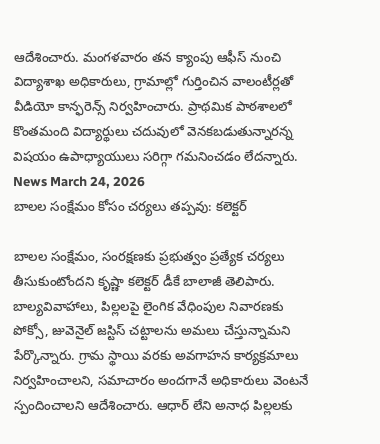ఆదేశించారు. మంగళవారం తన క్యాంపు ఆఫీస్ నుంచి విద్యాశాఖ అధికారులు, గ్రామాల్లో గుర్తించిన వాలంటీర్లతో వీడియో కాన్ఫరెన్స్ నిర్వహించారు. ప్రాథమిక పాఠశాలలో కొంతమంది విద్యార్థులు చదువులో వెనకబడుతున్నారన్న విషయం ఉపాధ్యాయులు సరిగ్గా గమనించడం లేదన్నారు.
News March 24, 2026
బాలల సంక్షేమం కోసం చర్యలు తప్పవు: కలెక్టర్

బాలల సంక్షేమం, సంరక్షణకు ప్రభుత్వం ప్రత్యేక చర్యలు తీసుకుంటోందని కృష్ణా కలెక్టర్ డీకే బాలాజీ తెలిపారు. బాల్యవివాహాలు, పిల్లలపై లైంగిక వేధింపుల నివారణకు పోక్సో, జువెనైల్ జస్టిస్ చట్టాలను అమలు చేస్తున్నామని పేర్కొన్నారు. గ్రామ స్థాయి వరకు అవగాహన కార్యక్రమాలు నిర్వహించాలని, సమాచారం అందగానే అధికారులు వెంటనే స్పందించాలని ఆదేశించారు. ఆధార్ లేని అనాధ పిల్లలకు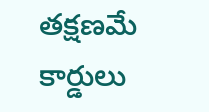తక్షణమే కార్డులు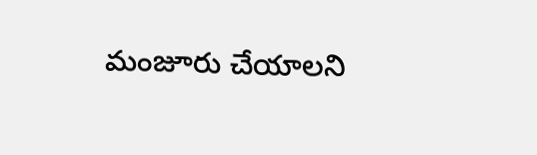మంజూరు చేయాలని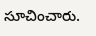సూచించారు.